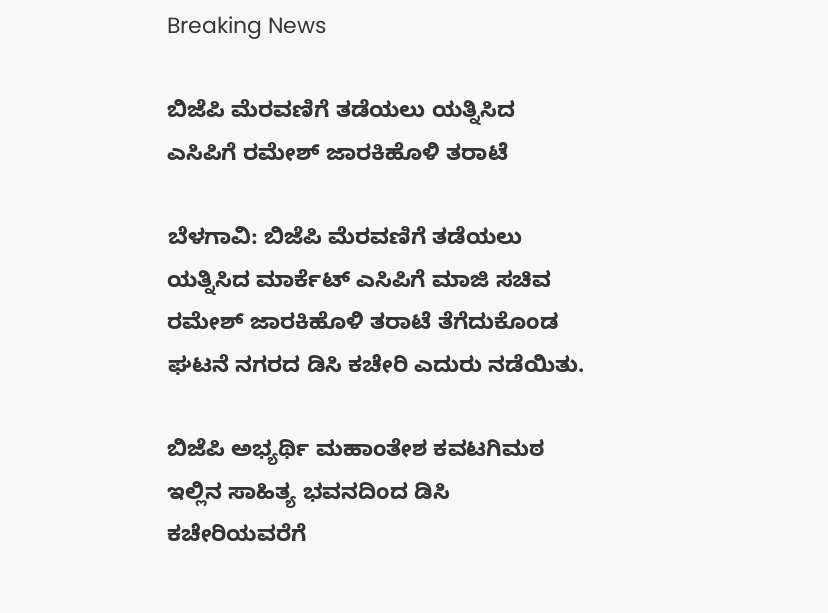Breaking News

ಬಿಜೆಪಿ ಮೆರವಣಿಗೆ ತಡೆಯಲು ಯತ್ನಿಸಿದ ಎಸಿಪಿಗೆ ರಮೇಶ್ ಜಾರಕಿಹೊಳಿ‌ ತರಾಟೆ

ಬೆಳಗಾವಿ: ಬಿಜೆಪಿ ಮೆರವಣಿಗೆ ತಡೆಯಲು ಯತ್ನಿಸಿದ ಮಾರ್ಕೆಟ್ ಎಸಿಪಿಗೆ ಮಾಜಿ ಸಚಿವ ರಮೇಶ್ ಜಾರಕಿಹೊಳಿ‌ ತರಾಟೆ ತೆಗೆದುಕೊಂಡ ಘಟನೆ ನಗರದ ಡಿಸಿ ಕಚೇರಿ ಎದುರು ನಡೆಯಿತು‌.

ಬಿಜೆಪಿ ಅಭ್ಯರ್ಥಿ ಮಹಾಂತೇಶ ಕವಟಗಿಮಠ ಇಲ್ಲಿನ ಸಾಹಿತ್ಯ ಭವನದಿಂದ ಡಿಸಿ ಕಚೇರಿಯವರೆಗೆ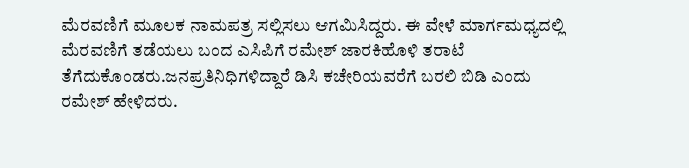ಮೆರವಣಿಗೆ ಮೂಲಕ ನಾಮಪತ್ರ ಸಲ್ಲಿಸಲು ಆಗಮಿಸಿದ್ದರು. ಈ ವೇಳೆ ಮಾರ್ಗಮಧ್ಯದಲ್ಲಿ ಮೆರವಣಿಗೆ ತಡೆಯಲು ಬಂದ ಎಸಿಪಿಗೆ ರಮೇಶ್ ಜಾರಕಿಹೊಳಿ ತರಾಟೆ ತೆಗೆದುಕೊಂಡರು.ಜನಪ್ರತಿನಿಧಿಗಳಿದ್ದಾರೆ ಡಿಸಿ ಕಚೇರಿಯವರೆಗೆ ಬರಲಿ ಬಿಡಿ ಎಂದು ರಮೇಶ್ ಹೇಳಿದರು.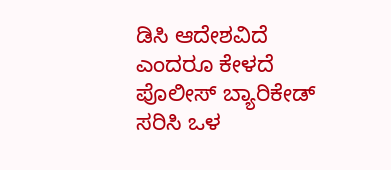ಡಿಸಿ ಆದೇಶವಿದೆ ಎಂದರೂ ಕೇಳದೆ ಪೊಲೀಸ್ ಬ್ಯಾರಿಕೇಡ್ ಸರಿಸಿ ಒಳ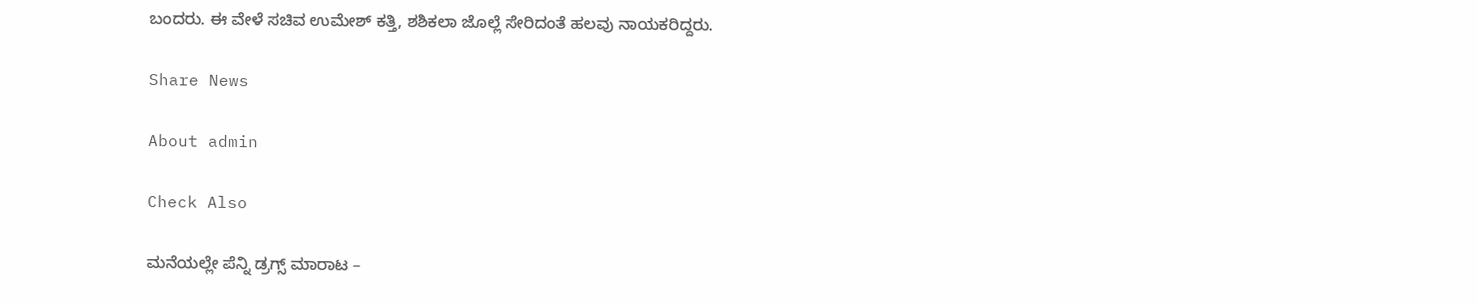ಬಂದರು. ಈ ವೇಳೆ ಸಚಿವ ಉಮೇಶ್ ಕತ್ತಿ, ಶಶಿಕಲಾ ಜೊಲ್ಲೆ ಸೇರಿದಂತೆ ಹಲವು ನಾಯಕರಿದ್ದರು.

Share News

About admin

Check Also

ಮನೆಯಲ್ಲೇ ಪೆನ್ನಿ ಡ್ರಗ್ಸ್‌ ಮಾರಾಟ –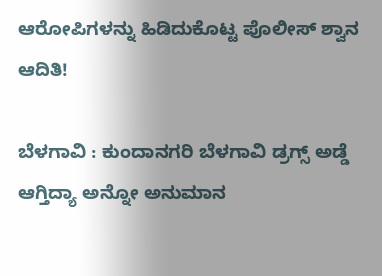ಆರೋಪಿಗಳನ್ನು ಹಿಡಿದುಕೊಟ್ಟ ಪೊಲೀಸ್ ಶ್ವಾನ ಆದಿತಿ!

ಬೆಳಗಾವಿ : ಕುಂದಾನಗರಿ ಬೆಳಗಾವಿ ಡ್ರಗ್ಸ್ ಅಡ್ಡೆ ಆಗ್ತಿದ್ಯಾ ಅನ್ನೋ ಅನುಮಾನ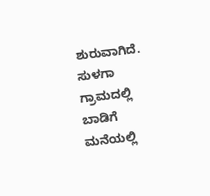ಶುರುವಾಗಿದೆ. ಸುಳಗಾ ಗ್ರಾಮದಲ್ಲಿ ಬಾಡಿಗೆ ಮನೆಯಲ್ಲಿ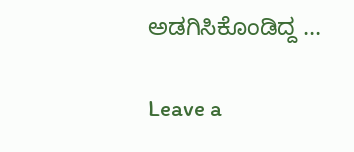ಅಡಗಿಸಿಕೊಂಡಿದ್ದ …

Leave a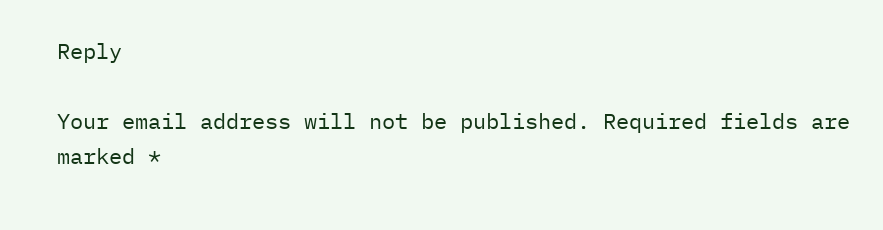Reply

Your email address will not be published. Required fields are marked *